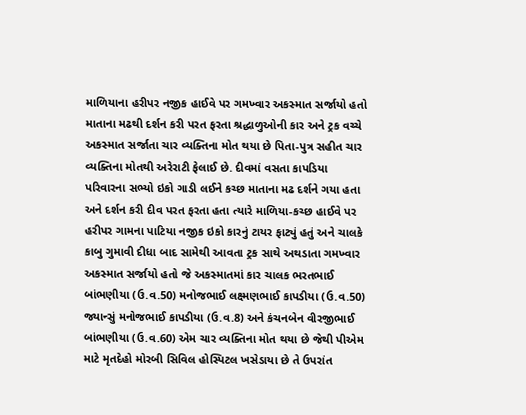માળિયાના હરીપર નજીક હાઈવે પર ગમખ્વાર અકસ્માત સર્જાયો હતો માતાના મઢથી દર્શન કરી પરત ફરતા શ્રદ્ધાળુઓની કાર અને ટ્રક વચ્ચે અકસ્માત સર્જાતા ચાર વ્યક્તિના મોત થયા છે પિતા-પુત્ર સહીત ચાર વ્યક્તિના મોતથી અરેરાટી ફેલાઈ છે. દીવમાં વસતા કાપડિયા પરિવારના સભ્યો ઇકો ગાડી લઈને કચ્છ માતાના મઢ દર્શને ગયા હતા અને દર્શન કરી દીવ પરત ફરતા હતા ત્યારે માળિયા-કચ્છ હાઈવે પર હરીપર ગામના પાટિયા નજીક ઇકો કારનું ટાયર ફાટ્યું હતું અને ચાલકે કાબુ ગુમાવી દીધા બાદ સામેથી આવતા ટ્રક સાથે અથડાતા ગમખ્વાર અકસ્માત સર્જાયો હતો જે અકસ્માતમાં કાર ચાલક ભરતભાઈ બાંભણીયા (ઉ.વ.50) મનોજભાઈ લક્ષ્મણભાઈ કાપડીયા (ઉ.વ.50) જ્યાન્સું મનોજભાઈ કાપડીયા (ઉ.વ.8) અને કંચનબેન વીરજીભાઈ બાંભણીયા (ઉ.વ.60) એમ ચાર વ્યક્તિના મોત થયા છે જેથી પીએમ માટે મૃતદેહો મોરબી સિવિલ હોસ્પિટલ ખસેડાયા છે તે ઉપરાંત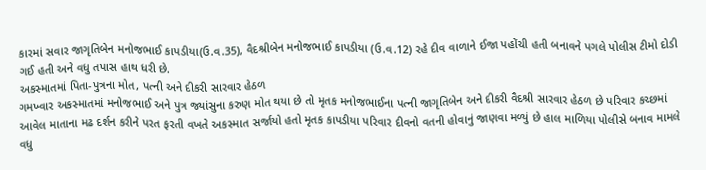કારમાં સવાર જાગૃતિબેન મનોજભાઈ કાપડીયા(ઉ.વ.35), વૈદશ્રીબેન મનોજભાઈ કાપડીયા (ઉ.વ.12) રહે દીવ વાળાને ઈજા પહોંચી હતી બનાવને પગલે પોલીસ ટીમો દોડી ગઈ હતી અને વધુ તપાસ હાથ ધરી છે.
અકસ્માતમાં પિતા-પુત્રના મોત, પત્ની અને દીકરી સારવાર હેઠળ
ગમખ્વાર અકસ્માતમાં મનોજભાઈ અને પુત્ર જ્યાંસુના કરુણ મોત થયા છે તો મૃતક મનોજભાઈના પત્ની જાગૃતિબેન અને દીકરી વૈદશ્રી સારવાર હેઠળ છે પરિવાર કચ્છમાં આવેલ માતાના મઢ દર્શન કરીને પરત ફરતી વખતે અકસ્માત સર્જાયો હતો મૃતક કાપડીયા પરિવાર દીવનો વતની હોવાનું જાણવા મળ્યું છે હાલ માળિયા પોલીસે બનાવ મામલે વધુ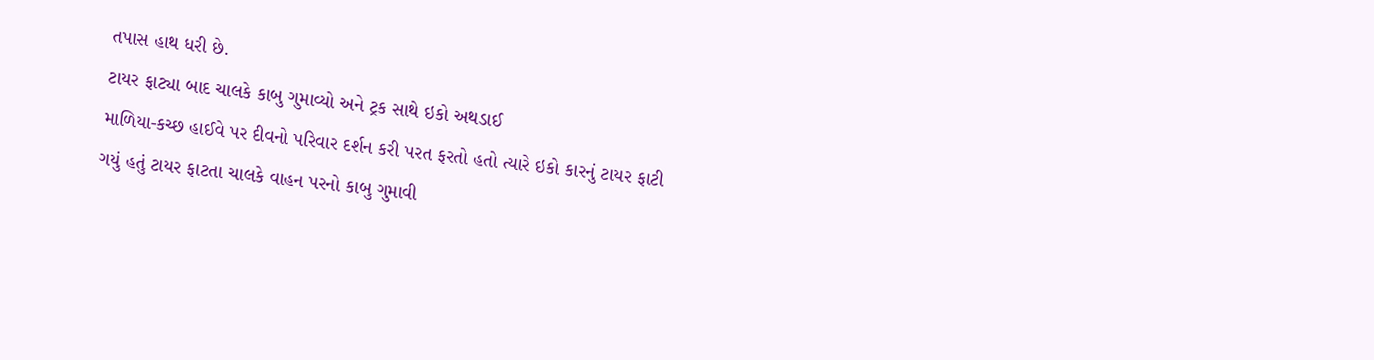તપાસ હાથ ધરી છે.
ટાયર ફાટ્યા બાદ ચાલકે કાબુ ગુમાવ્યો અને ટ્રક સાથે ઇકો અથડાઈ
માળિયા-કચ્છ હાઈવે પર દીવનો પરિવાર દર્શન કરી પરત ફરતો હતો ત્યારે ઇકો કારનું ટાયર ફાટી ગયું હતું ટાયર ફાટતા ચાલકે વાહન પરનો કાબુ ગુમાવી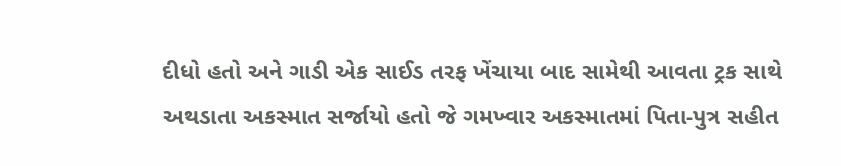દીધો હતો અને ગાડી એક સાઈડ તરફ ખેંચાયા બાદ સામેથી આવતા ટ્રક સાથે અથડાતા અકસ્માત સર્જાયો હતો જે ગમખ્વાર અકસ્માતમાં પિતા-પુત્ર સહીત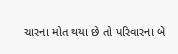ચારના મોત થયા છે તો પરિવારના બે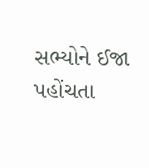સભ્યોને ઈજા પહોંચતા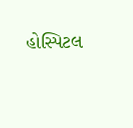હોસ્પિટલ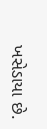ખસેડાયા છે.